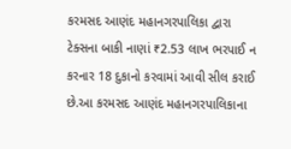કરમસદ આણંદ મહાનગરપાલિકા દ્વારા ટેક્સના બાકી નાણાં ₹2.53 લાખ ભરપાઈ ન કરનાર 18 દુકાનો કરવામાં આવી સીલ કરાઈ છે.આ કરમસદ આણંદ મહાનગરપાલિકાના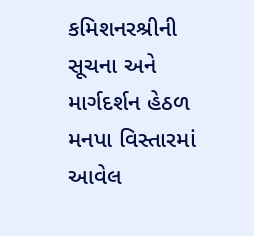કમિશનરશ્રીની સૂચના અને માર્ગદર્શન હેઠળ મનપા વિસ્તારમાં આવેલ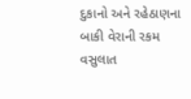દુકાનો અને રહેઠાણના બાકી વેરાની રકમ વસુલાત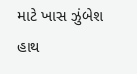માટે ખાસ ઝુંબેશ હાથ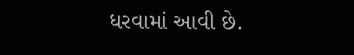ધરવામાં આવી છે.